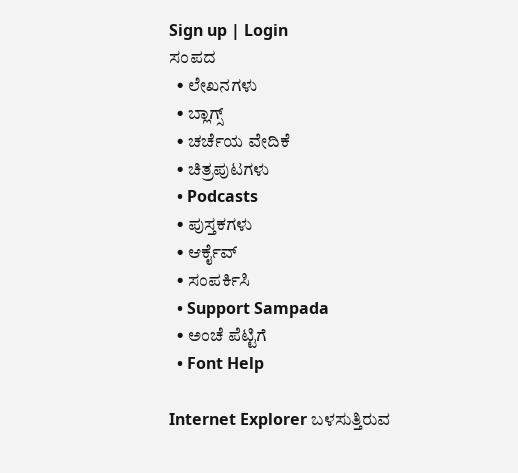Sign up | Login
ಸಂಪದ
  • ಲೇಖನಗಳು
  • ಬ್ಲಾಗ್ಸ್
  • ಚರ್ಚೆಯ ವೇದಿಕೆ
  • ಚಿತ್ರಪುಟಗಳು
  • Podcasts
  • ಪುಸ್ತಕಗಳು
  • ಆರ್ಕೈವ್
  • ಸಂಪರ್ಕಿಸಿ
  • Support Sampada
  • ಅಂಚೆ ಪೆಟ್ಟಿಗೆ
  • Font Help

Internet Explorer ಬಳಸುತ್ತಿರುವ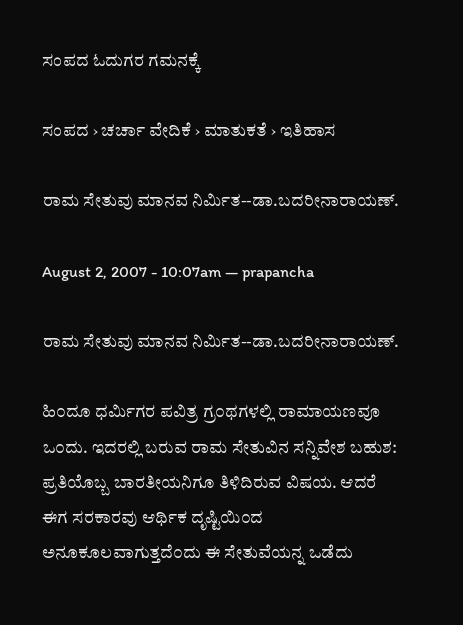ಸಂಪದ ಓದುಗರ ಗಮನಕ್ಕೆ

ಸಂಪದ › ಚರ್ಚಾ ವೇದಿಕೆ › ಮಾತುಕತೆ › ಇತಿಹಾಸ

ರಾಮ ಸೇತುವು ಮಾನವ ನಿರ್ಮಿತ--ಡಾ.ಬದರೀನಾರಾಯಣ್.

August 2, 2007 - 10:07am — prapancha

ರಾಮ ಸೇತುವು ಮಾನವ ನಿರ್ಮಿತ--ಡಾ.ಬದರೀನಾರಾಯಣ್.

ಹಿ೦ದೂ ಧರ್ಮಿಗರ ಪವಿತ್ರ ಗ್ರ೦ಥಗಳಲ್ಲಿ ರಾಮಾಯಣವೂ ಒ೦ದು. ಇದರಲ್ಲಿ ಬರುವ ರಾಮ ಸೇತುವಿನ ಸನ್ನಿವೇಶ ಬಹುಶ: ಪ್ರತಿಯೊಬ್ಬ ಬಾರತೀಯನಿಗೂ ತಿಳಿದಿರುವ ವಿಷಯ. ಆದರೆ ಈಗ ಸರಕಾರವು ಆರ್ಥಿಕ ದೃಷ್ಟಿಯಿ೦ದ ಅನೂಕೂಲವಾಗುತ್ತದೆ೦ದು ಈ ಸೇತುವೆಯನ್ನ ಒಡೆದು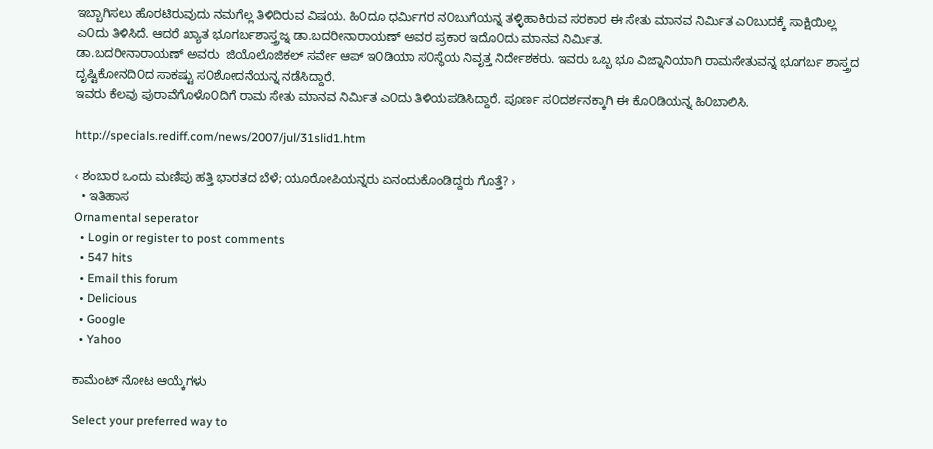ಇಬ್ಬಾಗಿಸಲು ಹೊರಟಿರುವುದು ನಮಗೆಲ್ಲ ತಿಳಿದಿರುವ ವಿಷಯ. ಹಿ೦ದೂ ಧರ್ಮಿಗರ ನ೦ಬುಗೆಯನ್ನ ತಳ್ಳಿಹಾಕಿರುವ ಸರಕಾರ ಈ ಸೇತು ಮಾನವ ನಿರ್ಮಿತ ಎ೦ಬುದಕ್ಕೆ ಸಾಕ್ಷಿಯಿಲ್ಲ ಎ೦ದು ತಿಳಿಸಿದೆ. ಆದರೆ ಖ್ಯಾತ ಭೂಗರ್ಬಶಾಸ್ತ್ರಜ್ನ ಡಾ.ಬದರೀನಾರಾಯಣ್ ಅವರ ಪ್ರಕಾರ ಇದೊ೦ದು ಮಾನವ ನಿರ್ಮಿತ.
ಡಾ.ಬದರೀನಾರಾಯಣ್ ಅವರು  ಜಿಯೊಲೊಜಿಕಲ್ ಸರ್ವೇ ಆಪ್ ಇ೦ಡಿಯಾ ಸ೦ಸ್ಥೆಯ ನಿವೃತ್ತ ನಿರ್ದೇಶಕರು. ಇವರು ಒಬ್ಬ ಭೂ ವಿಜ್ನಾನಿಯಾಗಿ ರಾಮಸೇತುವನ್ನ ಭೂಗರ್ಬ ಶಾಸ್ತ್ರದ ದೃಷ್ಟಿಕೋನದಿ೦ದ ಸಾಕಷ್ಟು ಸ೦ಶೋದನೆಯನ್ನ ನಡೆಸಿದ್ದಾರೆ.
ಇವರು ಕೆಲವು ಪುರಾವೆಗೊಳೊ೦ದಿಗೆ ರಾಮ ಸೇತು ಮಾನವ ನಿರ್ಮಿತ ಎ೦ದು ತಿಳಿಯಪಡಿಸಿದ್ದಾರೆ. ಪೂರ್ಣ ಸ೦ದರ್ಶನಕ್ಕಾಗಿ ಈ ಕೊ೦ಡಿಯನ್ನ ಹಿ೦ಬಾಲಿಸಿ.

http://specials.rediff.com/news/2007/jul/31slid1.htm

‹ ಶಂಬಾರ ಒಂದು ಮಣಿಪು ಹತ್ತಿ ಭಾರತದ ಬೆಳೆ; ಯೂರೋಪಿಯನ್ನರು ಏನಂದುಕೊಂಡಿದ್ದರು ಗೊತ್ತೆ? ›
  • ಇತಿಹಾಸ
Ornamental seperator
  • Login or register to post comments
  • 547 hits
  • Email this forum
  • Delicious
  • Google
  • Yahoo

ಕಾಮೆಂಟ್ ನೋಟ ಆಯ್ಕೆಗಳು

Select your preferred way to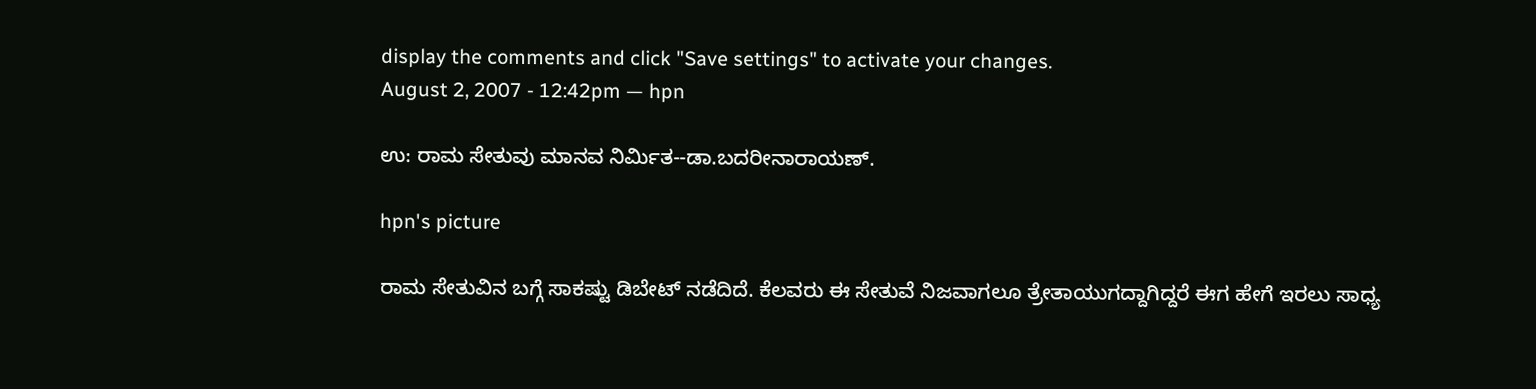display the comments and click "Save settings" to activate your changes.
August 2, 2007 - 12:42pm — hpn

ಉ: ರಾಮ ಸೇತುವು ಮಾನವ ನಿರ್ಮಿತ--ಡಾ.ಬದರೀನಾರಾಯಣ್.

hpn's picture

ರಾಮ ಸೇತುವಿನ ಬಗ್ಗೆ ಸಾಕಷ್ಟು ಡಿಬೇಟ್ ನಡೆದಿದೆ. ಕೆಲವರು ಈ ಸೇತುವೆ ನಿಜವಾಗಲೂ ತ್ರೇತಾಯುಗದ್ದಾಗಿದ್ದರೆ ಈಗ ಹೇಗೆ ಇರಲು ಸಾಧ್ಯ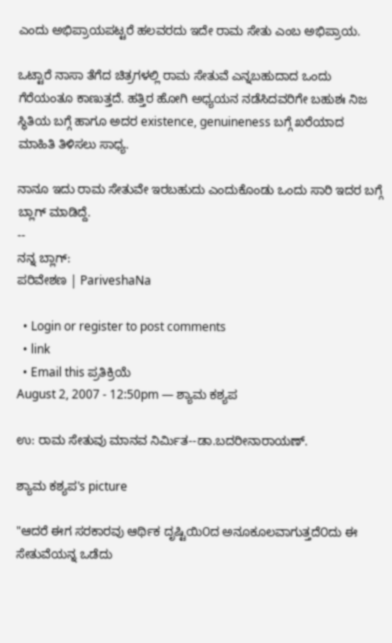ಎಂದು ಅಭಿಪ್ರಾಯಪಟ್ಟರೆ ಹಲವರದು ಇದೇ ರಾಮ ಸೇತು ಎಂಬ ಅಭಿಪ್ರಾಯ.

ಒಟ್ಟಾರೆ ನಾಸಾ ತೆಗೆದ ಚಿತ್ರಗಳಲ್ಲಿ ರಾಮ ಸೇತುವೆ ಎನ್ನಬಹುದಾದ ಒಂದು ಗೆರೆಯಂತೂ ಕಾಣುತ್ತದೆ. ಹತ್ತಿರ ಹೋಗಿ ಅಧ್ಯಯನ ನಡೆಸಿದವರಿಗೇ ಬಹುಶಃ ನಿಜ ಸ್ಥಿತಿಯ ಬಗ್ಗೆ ಹಾಗೂ ಅದರ existence, genuineness ಬಗ್ಗೆ ಖರೆಯಾದ ಮಾಹಿತಿ ತಿಳಿಸಲು ಸಾಧ್ಯ.

ನಾನೂ ಇದು ರಾಮ ಸೇತುವೇ ಇರಬಹುದು ಎಂದುಕೊಂಡು ಒಂದು ಸಾರಿ ಇದರ ಬಗ್ಗೆ ಬ್ಲಾಗ್ ಮಾಡಿದ್ದೆ.
--
ನನ್ನ ಬ್ಲಾಗ್:
ಪರಿವೇಶಣ | PariveshaNa

  • Login or register to post comments
  • link
  • Email this ಪ್ರತಿಕ್ರಿಯೆ
August 2, 2007 - 12:50pm — ಶ್ಯಾಮ ಕಶ್ಯಪ

ಉ: ರಾಮ ಸೇತುವು ಮಾನವ ನಿರ್ಮಿತ--ಡಾ.ಬದರೀನಾರಾಯಣ್.

ಶ್ಯಾಮ ಕಶ್ಯಪ's picture

"ಆದರೆ ಈಗ ಸರಕಾರವು ಆರ್ಥಿಕ ದೃಷ್ಟಿಯಿ೦ದ ಅನೂಕೂಲವಾಗುತ್ತದೆ೦ದು ಈ ಸೇತುವೆಯನ್ನ ಒಡೆದು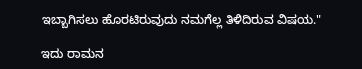ಇಬ್ಬಾಗಿಸಲು ಹೊರಟಿರುವುದು ನಮಗೆಲ್ಲ ತಿಳಿದಿರುವ ವಿಷಯ."

ಇದು ರಾಮನ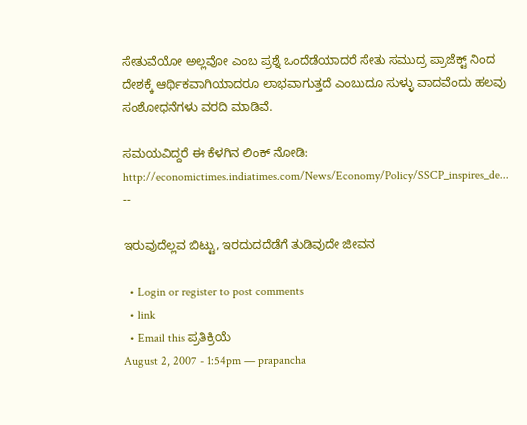ಸೇತುವೆಯೋ ಅಲ್ಲವೋ ಎಂಬ ಪ್ರಶ್ನೆ ಒಂದೆಡೆಯಾದರೆ ಸೇತು ಸಮುದ್ರ ಪ್ರಾಜೆಕ್ಟ್ ನಿಂದ ದೇಶಕ್ಕೆ ಆರ್ಥಿಕವಾಗಿಯಾದರೂ ಲಾಭವಾಗುತ್ತದೆ ಎಂಬುದೂ ಸುಳ್ಳು ವಾದವೆಂದು ಹಲವು ಸಂಶೋಧನೆಗಳು ವರದಿ ಮಾಡಿವೆ.

ಸಮಯವಿದ್ದರೆ ಈ ಕೆಳಗಿನ ಲಿಂಕ್ ನೋಡಿ: http://economictimes.indiatimes.com/News/Economy/Policy/SSCP_inspires_de...
--

ಇರುವುದೆಲ್ಲವ ಬಿಟ್ಟು, ಇರದುದದೆಡೆಗೆ ತುಡಿವುದೇ ಜೀವನ

  • Login or register to post comments
  • link
  • Email this ಪ್ರತಿಕ್ರಿಯೆ
August 2, 2007 - 1:54pm — prapancha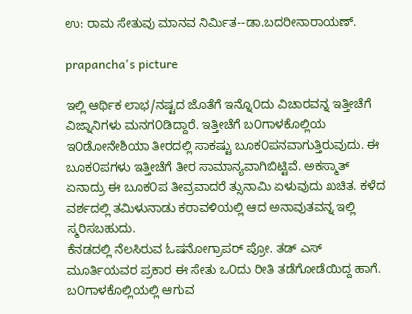ಉ: ರಾಮ ಸೇತುವು ಮಾನವ ನಿರ್ಮಿತ--ಡಾ.ಬದರೀನಾರಾಯಣ್.

prapancha's picture

ಇಲ್ಲಿ ಆರ್ಥಿಕ ಲಾಭ/ನಷ್ಟದ ಜೊತೆಗೆ ಇನ್ನೊ೦ದು ವಿಚಾರವನ್ನ ಇತ್ತೀಚೆಗೆ ವಿಜ್ನಾನಿಗಳು ಮನಗ೦ಡಿದ್ದಾರೆ. ಇತ್ತೀಚೆಗೆ ಬ೦ಗಾಳಕೊಲ್ಲಿಯ ಇ೦ಡೋನೇಶಿಯಾ ತೀರದಲ್ಲಿ ಸಾಕಷ್ಟು ಬೂಕ೦ಪನವಾಗುತ್ತಿರುವುದು. ಈ ಬೂಕ೦ಪಗಳು ಇತ್ತೀಚೆಗೆ ತೀರ ಸಾಮಾನ್ಯವಾಗಿಬಿಟ್ಟಿವೆ. ಅಕಸ್ಮಾತ್ ಏನಾದ್ರು ಈ ಬೂಕ೦ಪ ತೀವ್ರವಾದರೆ ತ್ಸುನಾಮಿ ಏಳುವುದು ಖಚಿತ. ಕಳೆದ ವರ್ಶದಲ್ಲಿ ತಮಿಳುನಾಡು ಕರಾವಳಿಯಲ್ಲಿ ಆದ ಅನಾವುತವನ್ನ ಇಲ್ಲಿ ಸ್ಮರಿಸಬಹುದು.
ಕೆನಡದಲ್ಲಿ ನೆಲಸಿರುವ ಓಷನೋಗ್ರಾಪರ್ ಪ್ರೋ. ತಡ್ ಎಸ್ ಮೂರ್ತಿಯವರ ಪ್ರಕಾರ ಈ ಸೇತು ಒ೦ದು ರೀತಿ ತಡೆಗೋಡೆಯಿದ್ದ ಹಾಗೆ. ಬ೦ಗಾಳಕೊಲ್ಲಿಯಲ್ಲಿ ಆಗುವ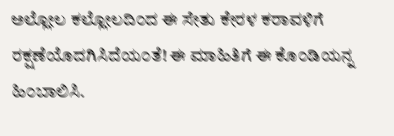ಅಲ್ಲೋಲ ಕಲ್ಲೋಲದಿ೦ದ ಈ ಸೇತು ಕೇರಳ ಕರಾವಳಿಗೆ ರಕ್ಷಣೆಯೊದಗಿಸಿದೆಯ೦ತೆ! ಈ ಮಾಹಿತಿಗೆ ಈ ಕೊ೦ಡಿಯನ್ನ ಹಿ೦ಬಾಲಿಸಿ.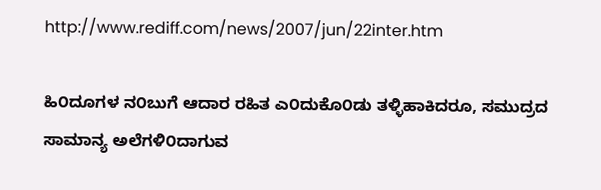http://www.rediff.com/news/2007/jun/22inter.htm

ಹಿ೦ದೂಗಳ ನ೦ಬುಗೆ ಆದಾರ ರಹಿತ ಎ೦ದುಕೊ೦ಡು ತಳ್ಳಿಹಾಕಿದರೂ, ಸಮುದ್ರದ ಸಾಮಾನ್ಯ ಅಲೆಗಳಿ೦ದಾಗುವ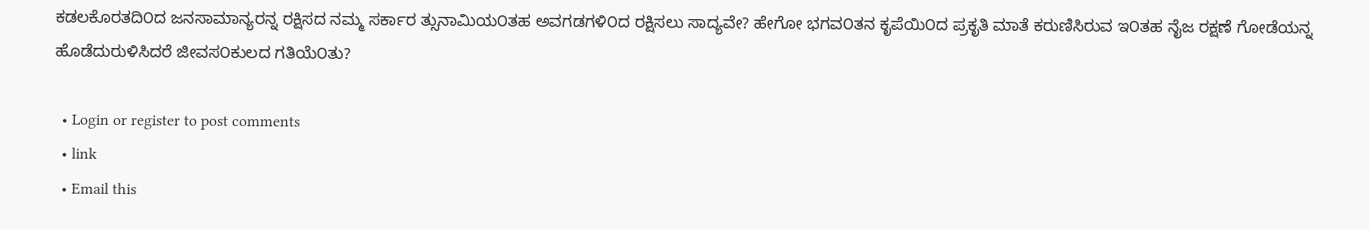ಕಡಲಕೊರತದಿ೦ದ ಜನಸಾಮಾನ್ಯರನ್ನ ರಕ್ಷಿಸದ ನಮ್ಮ ಸರ್ಕಾರ ತ್ಸುನಾಮಿಯ೦ತಹ ಅವಗಡಗಳಿ೦ದ ರಕ್ಷಿಸಲು ಸಾದ್ಯವೇ? ಹೇಗೋ ಭಗವ೦ತನ ಕೃಪೆಯಿ೦ದ ಪ್ರಕೃತಿ ಮಾತೆ ಕರುಣಿಸಿರುವ ಇ೦ತಹ ನೈಜ ರಕ್ಷಣೆ ಗೋಡೆಯನ್ನ ಹೊಡೆದುರುಳಿಸಿದರೆ ಜೀವಸ೦ಕುಲದ ಗತಿಯೆ೦ತು?

  • Login or register to post comments
  • link
  • Email this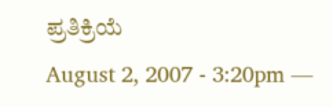ಪ್ರತಿಕ್ರಿಯೆ
August 2, 2007 - 3:20pm —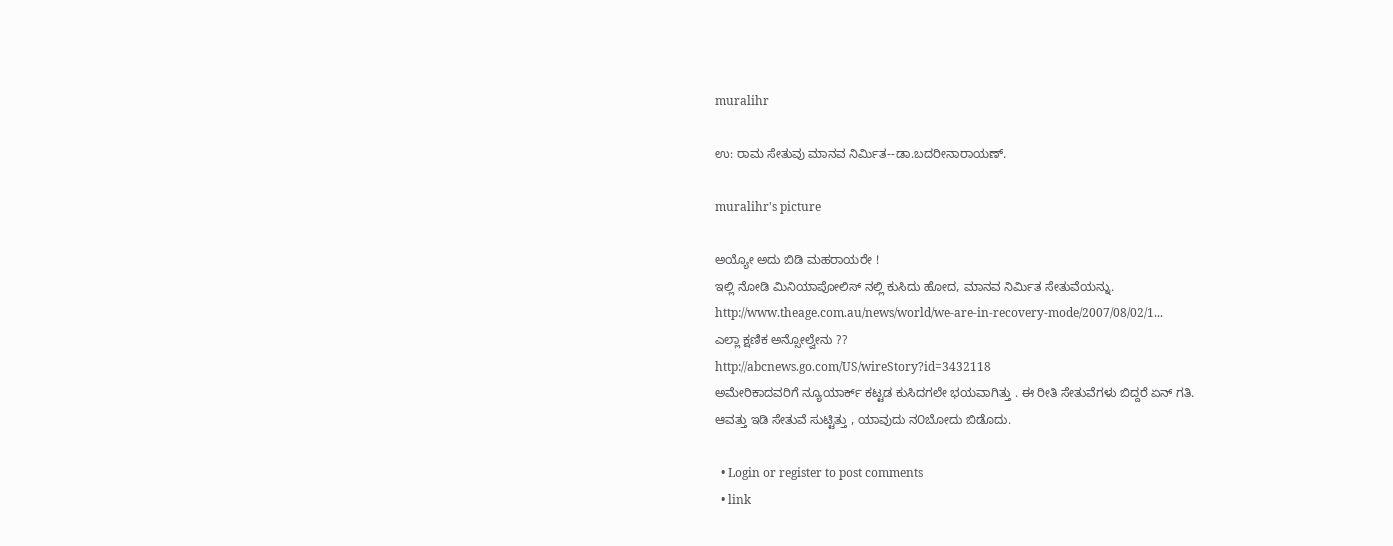muralihr

ಉ: ರಾಮ ಸೇತುವು ಮಾನವ ನಿರ್ಮಿತ--ಡಾ.ಬದರೀನಾರಾಯಣ್.

muralihr's picture

ಅಯ್ಯೋ ಅದು ಬಿಡಿ ಮಹರಾಯರೇ !
ಇಲ್ಲಿ ನೋಡಿ ಮಿನಿಯಾಪೋಲಿಸ್ ನಲ್ಲಿ ಕುಸಿದು ಹೋದ, ಮಾನವ ನಿರ್ಮಿತ ಸೇತುವೆಯನ್ನು.
http://www.theage.com.au/news/world/we-are-in-recovery-mode/2007/08/02/1...
ಎಲ್ಲಾ ಕ್ಷಣಿಕ ಅನ್ಸೋಲ್ವೇನು ??
http://abcnews.go.com/US/wireStory?id=3432118
ಅಮೇರಿಕಾದವರಿಗೆ ನ್ಯೂಯಾರ್ಕ್ ಕಟ್ಟಡ ಕುಸಿದಗಲೇ ಭಯವಾಗಿತ್ತು . ಈ ರೀತಿ ಸೇತುವೆಗಳು ಬಿದ್ದರೆ ಏನ್ ಗತಿ.
ಆವತ್ತು ಇಡಿ ಸೇತುವೆ ಸುಟ್ಟಿತ್ತು , ಯಾವುದು ನ೦ಬೋದು ಬಿಡೊದು.

  • Login or register to post comments
  • link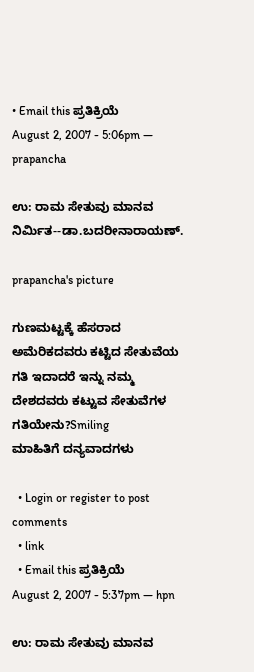• Email this ಪ್ರತಿಕ್ರಿಯೆ
August 2, 2007 - 5:06pm — prapancha

ಉ: ರಾಮ ಸೇತುವು ಮಾನವ ನಿರ್ಮಿತ--ಡಾ.ಬದರೀನಾರಾಯಣ್.

prapancha's picture

ಗುಣಮಟ್ಟಕ್ಕೆ ಹೆಸರಾದ ಅಮೆರಿಕದವರು ಕಟ್ಟಿದ ಸೇತುವೆಯ ಗತಿ ಇದಾದರೆ ಇನ್ನು ನಮ್ಮ ದೇಶದವರು ಕಟ್ಟುವ ಸೇತುವೆಗಳ ಗತಿಯೇನು?Smiling
ಮಾಹಿತಿಗೆ ದನ್ಯವಾದಗಳು

  • Login or register to post comments
  • link
  • Email this ಪ್ರತಿಕ್ರಿಯೆ
August 2, 2007 - 5:37pm — hpn

ಉ: ರಾಮ ಸೇತುವು ಮಾನವ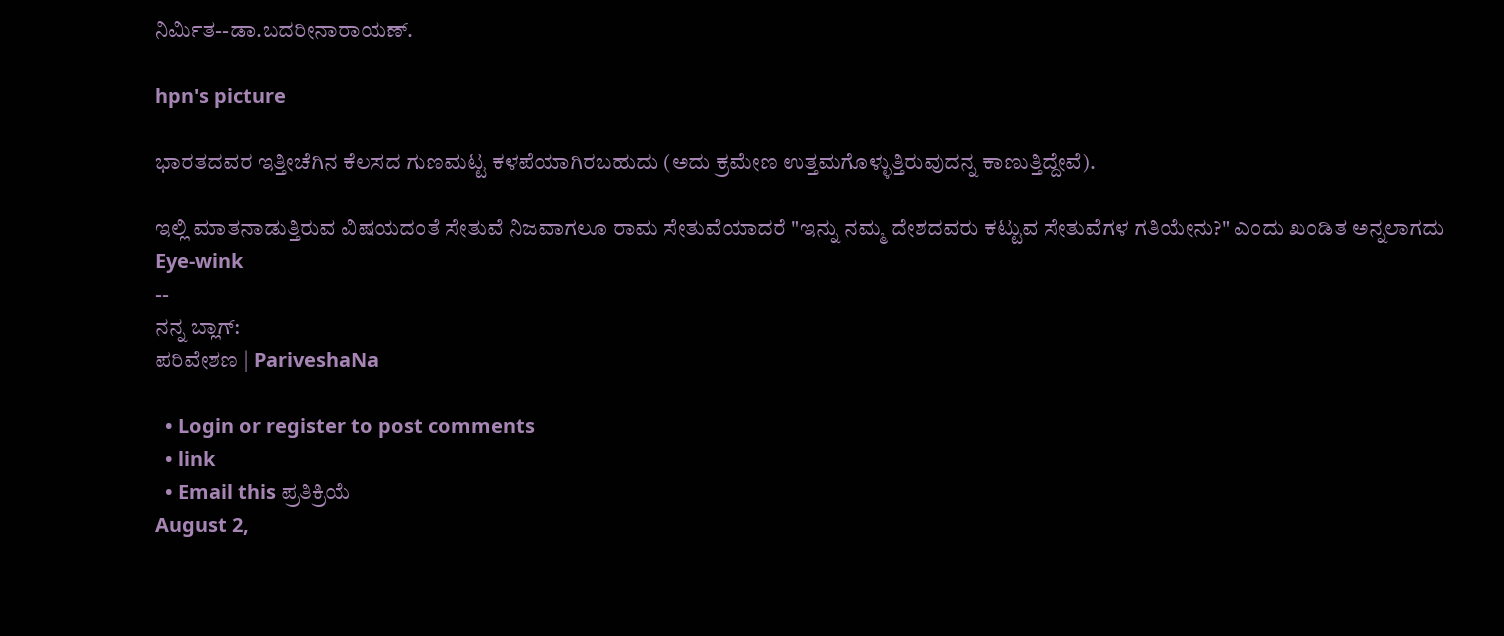ನಿರ್ಮಿತ--ಡಾ.ಬದರೀನಾರಾಯಣ್.

hpn's picture

ಭಾರತದವರ ಇತ್ತೀಚೆಗಿನ ಕೆಲಸದ ಗುಣಮಟ್ಟ ಕಳಪೆಯಾಗಿರಬಹುದು (ಅದು ಕ್ರಮೇಣ ಉತ್ತಮಗೊಳ್ಳುತ್ತಿರುವುದನ್ನ ಕಾಣುತ್ತಿದ್ದೇವೆ).

ಇಲ್ಲಿ ಮಾತನಾಡುತ್ತಿರುವ ವಿಷಯದಂತೆ ಸೇತುವೆ ನಿಜವಾಗಲೂ ರಾಮ ಸೇತುವೆಯಾದರೆ "ಇನ್ನು ನಮ್ಮ ದೇಶದವರು ಕಟ್ಟುವ ಸೇತುವೆಗಳ ಗತಿಯೇನು?" ಎಂದು ಖಂಡಿತ ಅನ್ನಲಾಗದು Eye-wink
--
ನನ್ನ ಬ್ಲಾಗ್:
ಪರಿವೇಶಣ | PariveshaNa

  • Login or register to post comments
  • link
  • Email this ಪ್ರತಿಕ್ರಿಯೆ
August 2,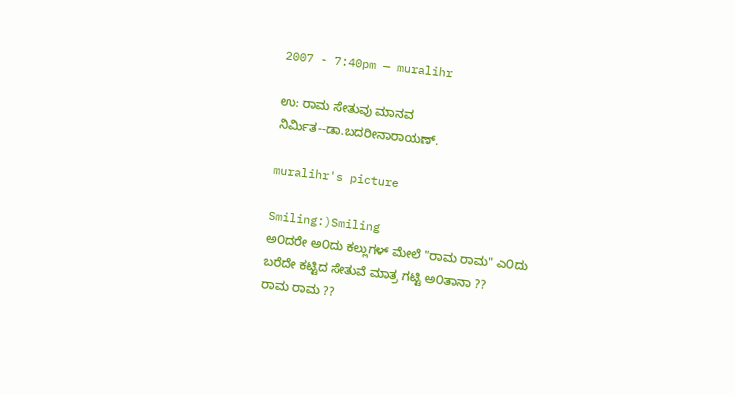2007 - 7:40pm — muralihr

ಉ: ರಾಮ ಸೇತುವು ಮಾನವ ನಿರ್ಮಿತ--ಡಾ.ಬದರೀನಾರಾಯಣ್.

muralihr's picture

Smiling:)Smiling
ಅ೦ದರೇ ಅ೦ದು ಕಲ್ಲುಗಳ್ ಮೇಲೆ "ರಾಮ ರಾಮ" ಎ೦ದು ಬರೆದೇ ಕಟ್ಟಿದ ಸೇತುವೆ ಮಾತ್ರ ಗಟ್ಟಿ ಅ೦ತಾನಾ ??
ರಾಮ ರಾಮ ??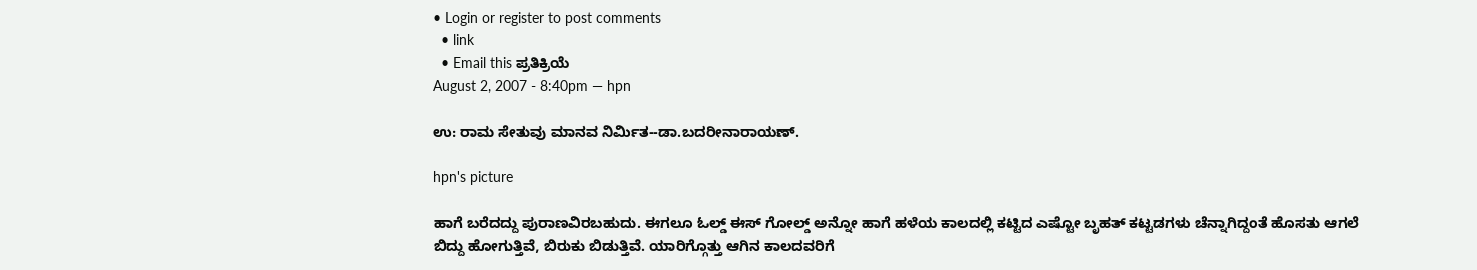• Login or register to post comments
  • link
  • Email this ಪ್ರತಿಕ್ರಿಯೆ
August 2, 2007 - 8:40pm — hpn

ಉ: ರಾಮ ಸೇತುವು ಮಾನವ ನಿರ್ಮಿತ--ಡಾ.ಬದರೀನಾರಾಯಣ್.

hpn's picture

ಹಾಗೆ ಬರೆದದ್ದು ಪುರಾಣವಿರಬಹುದು. ಈಗಲೂ ಓಲ್ಡ್ ಈಸ್ ಗೋಲ್ಡ್ ಅನ್ನೋ ಹಾಗೆ ಹಳೆಯ ಕಾಲದಲ್ಲಿ ಕಟ್ಟಿದ ಎಷ್ಟೋ ಬೃಹತ್ ಕಟ್ಟಡಗಳು ಚೆನ್ನಾಗಿದ್ದಂತೆ ಹೊಸತು ಆಗಲೆ ಬಿದ್ದು ಹೋಗುತ್ತಿವೆ, ಬಿರುಕು ಬಿಡುತ್ತಿವೆ. ಯಾರಿಗ್ಗೊತ್ತು ಆಗಿನ ಕಾಲದವರಿಗೆ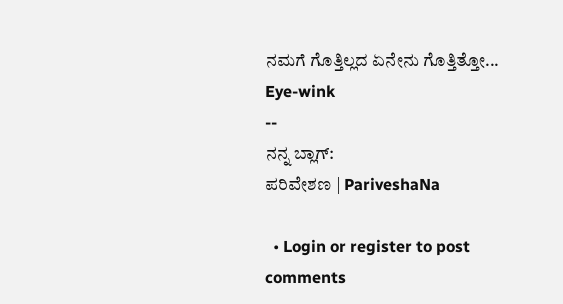ನಮಗೆ ಗೊತ್ತಿಲ್ಲದ ಏನೇನು ಗೊತ್ತಿತ್ತೋ... Eye-wink
--
ನನ್ನ ಬ್ಲಾಗ್:
ಪರಿವೇಶಣ | PariveshaNa

  • Login or register to post comments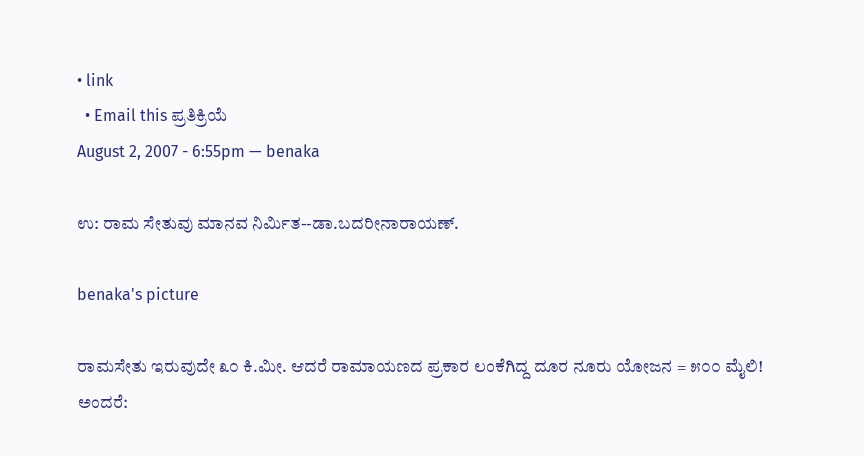• link
  • Email this ಪ್ರತಿಕ್ರಿಯೆ
August 2, 2007 - 6:55pm — benaka

ಉ: ರಾಮ ಸೇತುವು ಮಾನವ ನಿರ್ಮಿತ--ಡಾ.ಬದರೀನಾರಾಯಣ್.

benaka's picture

ರಾಮಸೇತು ಇರುವುದೇ ೩೦ ಕಿ.ಮೀ. ಆದರೆ ರಾಮಾಯಣದ ಪ್ರಕಾರ ಲಂಕೆಗಿದ್ದ ದೂರ ನೂರು ಯೋಜನ = ೫೦೦ ಮೈಲಿ!
ಅಂದರೆ: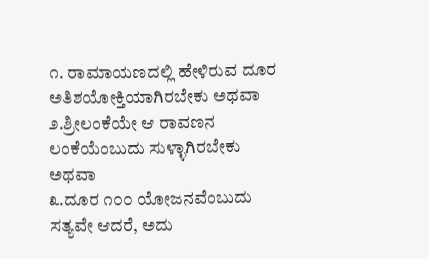೧. ರಾಮಾಯಣದಲ್ಲಿ ಹೇಳಿರುವ ದೂರ ಅತಿಶಯೋಕ್ತಿಯಾಗಿರಬೇಕು ಅಥವಾ
೨.ಶ್ರೀಲಂಕೆಯೇ ಆ ರಾವಣನ ಲಂಕೆಯೆಂಬುದು ಸುಳ್ಳಾಗಿರಬೇಕು ಅಥವಾ
೩.ದೂರ ೧೦೦ ಯೋಜನವೆಂಬುದು ಸತ್ಯವೇ ಆದರೆ, ಅದು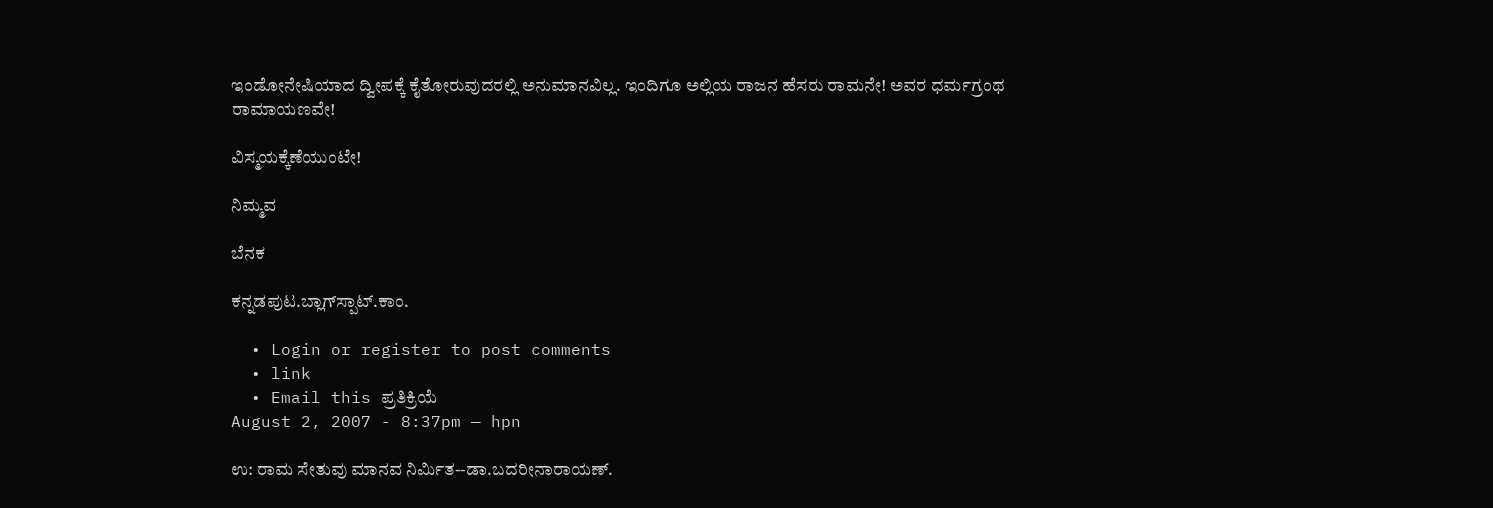ಇಂಡೋನೇಷಿಯಾದ ದ್ವೀಪಕ್ಕೆ ಕೈತೋರುವುದರಲ್ಲಿ ಅನುಮಾನವಿಲ್ಲ. ಇಂದಿಗೂ ಅಲ್ಲಿಯ ರಾಜನ ಹೆಸರು ರಾಮನೇ! ಅವರ ಧರ್ಮಗ್ರಂಥ ರಾಮಾಯಣವೇ!

ವಿಸ್ಮಯಕ್ಕೆಣೆಯುಂಟೇ!

ನಿಮ್ಮವ

ಬೆನಕ

ಕನ್ನಡಪುಟ.ಬ್ಲಾಗ್‍ಸ್ಪಾಟ್.ಕಾಂ.

  • Login or register to post comments
  • link
  • Email this ಪ್ರತಿಕ್ರಿಯೆ
August 2, 2007 - 8:37pm — hpn

ಉ: ರಾಮ ಸೇತುವು ಮಾನವ ನಿರ್ಮಿತ--ಡಾ.ಬದರೀನಾರಾಯಣ್.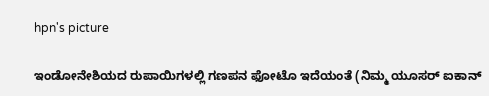hpn's picture

ಇಂಡೋನೇಶಿಯದ ರುಪಾಯಿಗಳಲ್ಲಿ ಗಣಪನ ಫೋಟೊ ಇದೆಯಂತೆ (ನಿಮ್ಮ ಯೂಸರ್ ಐಕಾನ್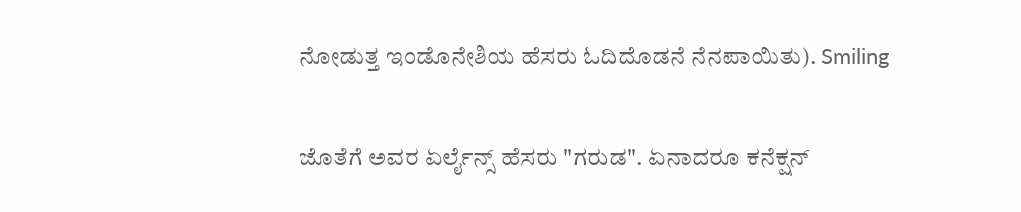ನೋಡುತ್ತ ಇಂಡೊನೇಶಿಯ ಹೆಸರು ಓದಿದೊಡನೆ ನೆನಪಾಯಿತು). Smiling

ಜೊತೆಗೆ ಅವರ ಏರ್ಲೈನ್ಸ್ ಹೆಸರು "ಗರುಡ". ಏನಾದರೂ ಕನೆಕ್ಷನ್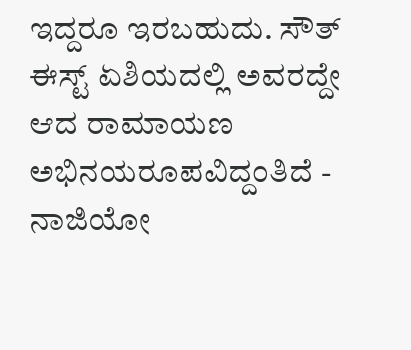ಇದ್ದರೂ ಇರಬಹುದು. ಸೌತ್ ಈಸ್ಟ್ ಏಶಿಯದಲ್ಲಿ ಅವರದ್ದೇ ಆದ ರಾಮಾಯಣ ಅಭಿನಯರೂಪವಿದ್ದಂತಿದೆ - ನಾಜಿಯೋ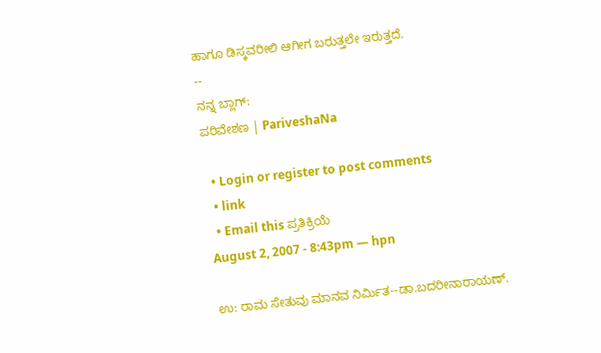ಹಾಗೂ ಡಿಸ್ಕವರೀಲಿ ಆಗೀಗ ಬರುತ್ತಲೇ‌ ಇರುತ್ತದೆ.
--
ನನ್ನ ಬ್ಲಾಗ್:
ಪರಿವೇಶಣ | PariveshaNa

  • Login or register to post comments
  • link
  • Email this ಪ್ರತಿಕ್ರಿಯೆ
August 2, 2007 - 8:43pm — hpn

ಉ: ರಾಮ ಸೇತುವು ಮಾನವ ನಿರ್ಮಿತ--ಡಾ.ಬದರೀನಾರಾಯಣ್.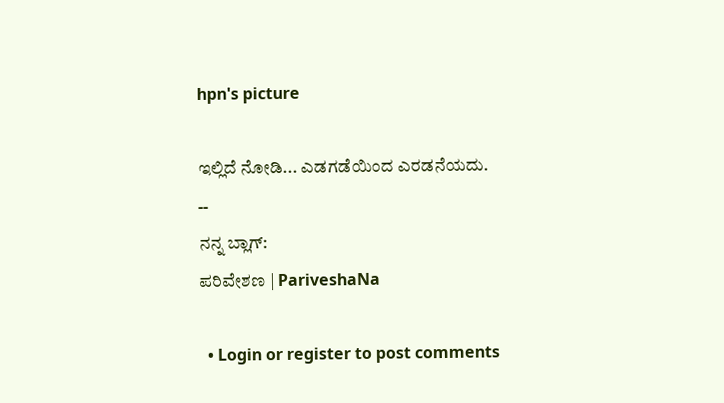hpn's picture

ಇಲ್ಲಿದೆ ನೋಡಿ... ಎಡಗಡೆಯಿಂದ ಎರಡನೆಯದು.
--
ನನ್ನ ಬ್ಲಾಗ್:
ಪರಿವೇಶಣ | PariveshaNa

  • Login or register to post comments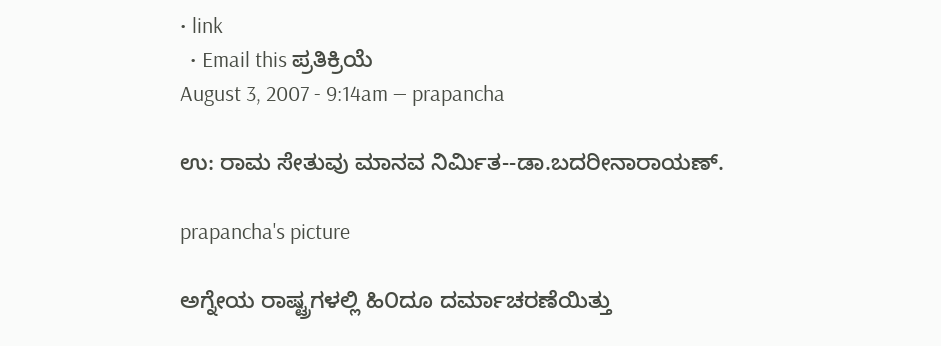• link
  • Email this ಪ್ರತಿಕ್ರಿಯೆ
August 3, 2007 - 9:14am — prapancha

ಉ: ರಾಮ ಸೇತುವು ಮಾನವ ನಿರ್ಮಿತ--ಡಾ.ಬದರೀನಾರಾಯಣ್.

prapancha's picture

ಅಗ್ನೇಯ ರಾಷ್ಟ್ರಗಳಲ್ಲಿ ಹಿ೦ದೂ ದರ್ಮಾಚರಣೆಯಿತ್ತು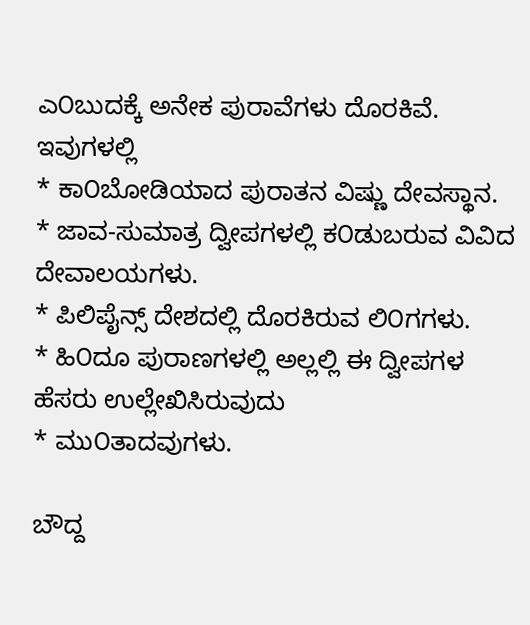ಎ೦ಬುದಕ್ಕೆ ಅನೇಕ ಪುರಾವೆಗಳು ದೊರಕಿವೆ. ಇವುಗಳಲ್ಲಿ
* ಕಾ೦ಬೋಡಿಯಾದ ಪುರಾತನ ವಿಷ್ಣು ದೇವಸ್ಥಾನ.
* ಜಾವ-ಸುಮಾತ್ರ ದ್ವೀಪಗಳಲ್ಲಿ ಕ೦ಡುಬರುವ ವಿವಿದ ದೇವಾಲಯಗಳು.
* ಪಿಲಿಪೈನ್ಸ್ ದೇಶದಲ್ಲಿ ದೊರಕಿರುವ ಲಿ೦ಗಗಳು.
* ಹಿ೦ದೂ ಪುರಾಣಗಳಲ್ಲಿ ಅಲ್ಲಲ್ಲಿ ಈ ದ್ವೀಪಗಳ ಹೆಸರು ಉಲ್ಲೇಖಿಸಿರುವುದು
* ಮು೦ತಾದವುಗಳು.

ಬೌದ್ದ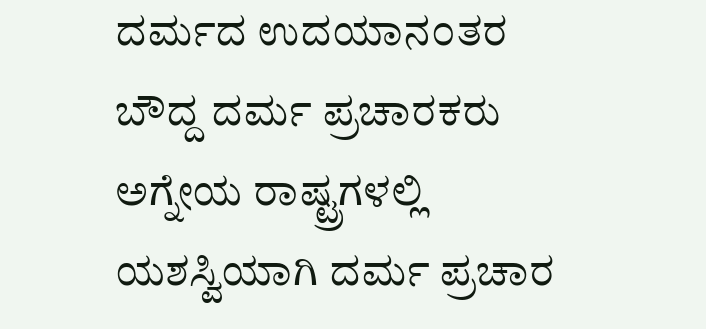ದರ್ಮದ ಉದಯಾನ೦ತರ ಬೌದ್ದ ದರ್ಮ ಪ್ರಚಾರಕರು ಅಗ್ನೇಯ ರಾಷ್ಟ್ರಗಳಲ್ಲಿ ಯಶಸ್ವಿಯಾಗಿ ದರ್ಮ ಪ್ರಚಾರ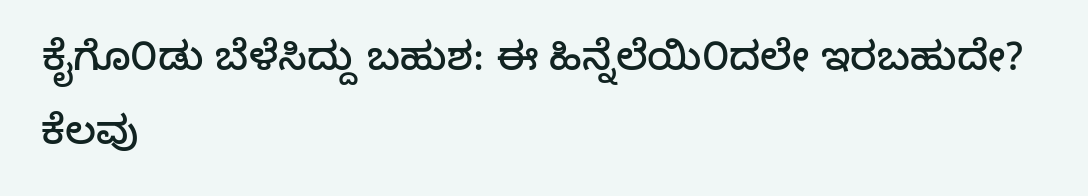ಕೈಗೊ೦ಡು ಬೆಳೆಸಿದ್ದು ಬಹುಶ: ಈ ಹಿನ್ನೆಲೆಯಿ೦ದಲೇ ಇರಬಹುದೇ?
ಕೆಲವು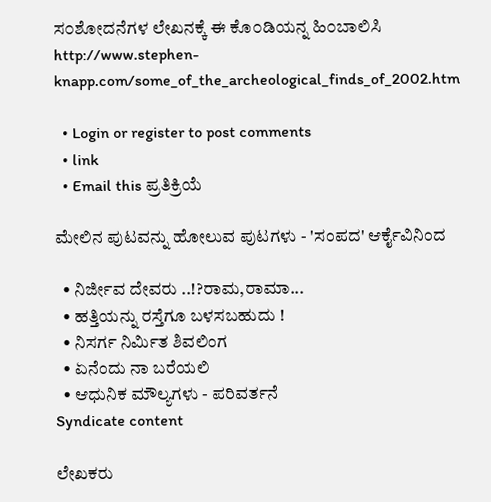ಸ೦ಶೋದನೆಗಳ ಲೇಖನಕ್ಕೆ ಈ ಕೊ೦ಡಿಯನ್ನ ಹಿ೦ಬಾಲಿಸಿ
http://www.stephen-knapp.com/some_of_the_archeological_finds_of_2002.htm

  • Login or register to post comments
  • link
  • Email this ಪ್ರತಿಕ್ರಿಯೆ

ಮೇಲಿನ ಪುಟವನ್ನು ಹೋಲುವ ಪುಟಗಳು - 'ಸಂಪದ' ಆರ್ಕೈವಿನಿಂದ

  • ನಿರ್ಜೀವ ದೇವರು ..!?ರಾಮ,ರಾಮಾ...
  • ಹತ್ತಿಯನ್ನು ರಸ್ತೆಗೂ ಬಳಸಬಹುದು !
  • ನಿಸರ್ಗ ನಿರ್ಮಿತ ಶಿವಲಿಂಗ
  • ಏನೆಂದು ನಾ ಬರೆಯಲಿ
  • ಆಧುನಿಕ ಮೌಲ್ಯಗಳು - ಪರಿವರ್ತನೆ
Syndicate content

ಲೇಖಕರು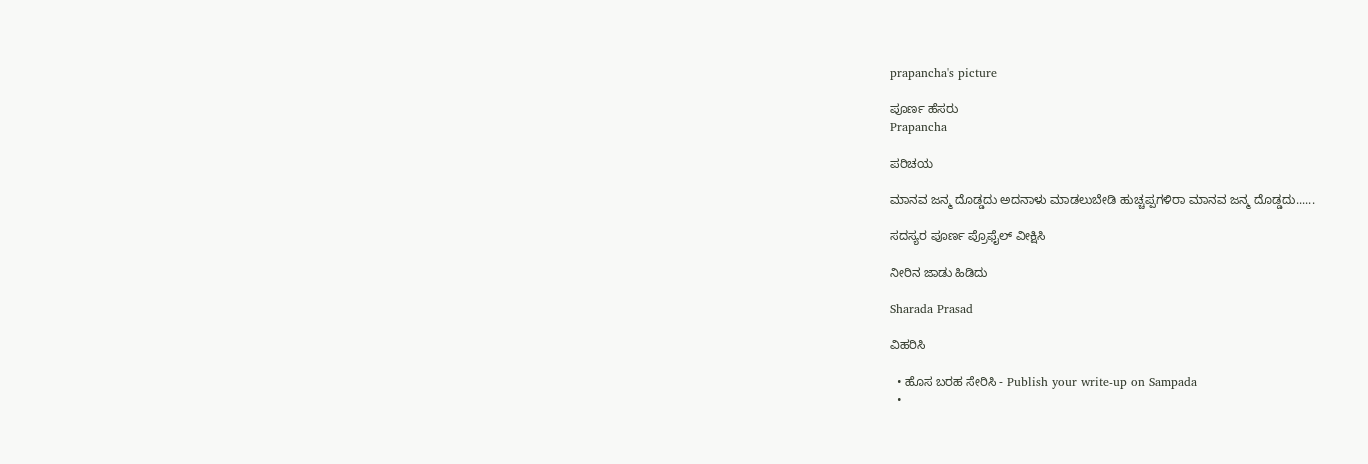prapancha's picture

ಪೂರ್ಣ ಹೆಸರು
Prapancha

ಪರಿಚಯ

ಮಾನವ ಜನ್ಮ ದೊಡ್ಡದು ಅದನಾಳು ಮಾಡಲುಬೇಡಿ ಹುಚ್ಚಪ್ಪಗಳಿರಾ ಮಾನವ ಜನ್ಮ ದೊಡ್ಡದು......

ಸದಸ್ಯರ ಪೂರ್ಣ ಪ್ರೊಫೈಲ್ ವೀಕ್ಷಿಸಿ

ನೀರಿನ ಜಾಡು ಹಿಡಿದು

Sharada Prasad

ವಿಹರಿಸಿ

  • ಹೊಸ ಬರಹ ಸೇರಿಸಿ - Publish your write-up on Sampada
  •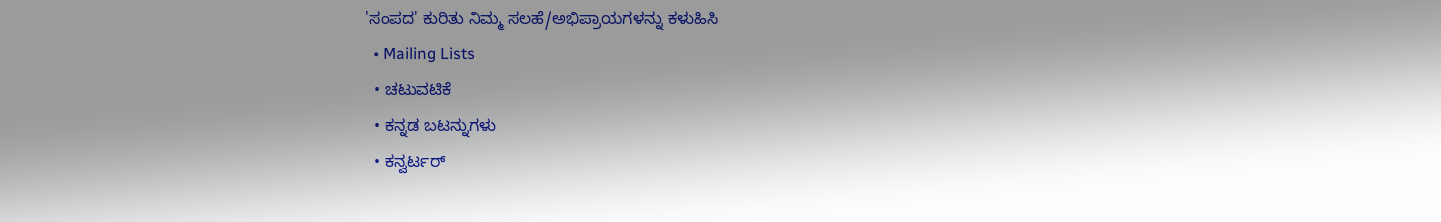'ಸಂಪದ' ಕುರಿತು ನಿಮ್ಮ ಸಲಹೆ/ಅಭಿಪ್ರಾಯಗಳನ್ನು ಕಳುಹಿಸಿ
  • Mailing Lists
  • ಚಟುವಟಿಕೆ
  • ಕನ್ನಡ ಬಟನ್ನುಗಳು
  • ಕನ್ವರ್ಟರ್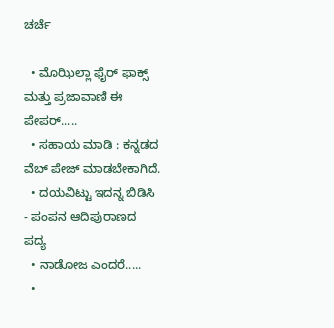ಚರ್ಚೆ

  • ಮೊಝಿಲ್ಲಾ ಫೈರ್ ಫಾಕ್ಸ್ ಮತ್ತು ಪ್ರಜಾವಾಣಿ ಈ ಪೇಪರ್.....
  • ಸಹಾಯ ಮಾಡಿ : ಕನ್ನಡದ ವೆಬ್ ಪೇಜ್ ಮಾಡಬೇಕಾಗಿದೆ.
  • ದಯವಿಟ್ಟು ಇದನ್ನ ಬಿಡಿಸಿ - ಪಂಪನ ಆದಿಪುರಾಣದ ಪದ್ಯ
  • ನಾಡೋಜ ಎಂದರೆ.....
  •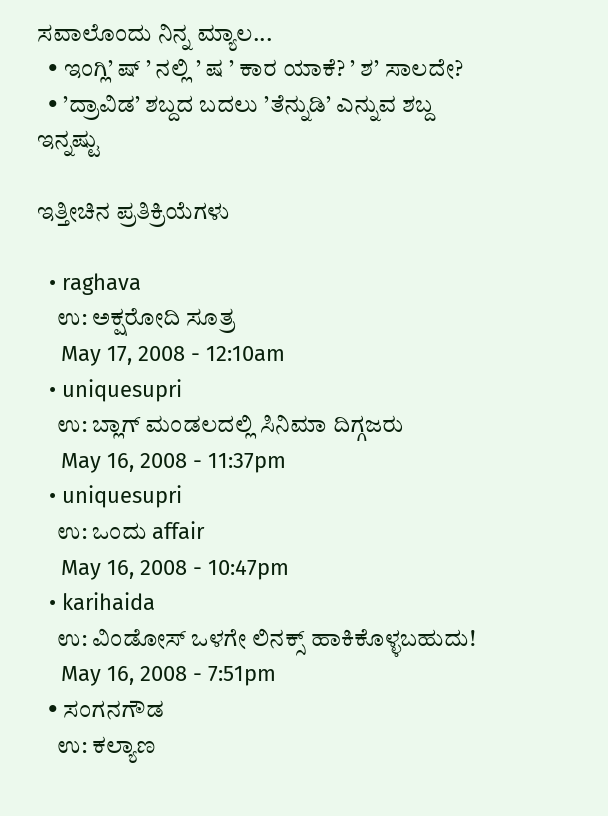ಸವಾಲೊಂದು ನಿನ್ನ ಮ್ಯಾಲ...
  • ಇಂಗ್ಲಿ’ ಷ್ ’ ನಲ್ಲಿ ’ ಷ ’ ಕಾರ ಯಾಕೆ? ’ ಶ’ ಸಾಲದೇ?
  • ’ದ್ರಾವಿಡ’ ಶಬ್ದದ ಬದಲು ’ತೆನ್ನುಡಿ’ ಎನ್ನುವ ಶಬ್ದ
ಇನ್ನಷ್ಟು

ಇತ್ತೀಚಿನ ಪ್ರತಿಕ್ರಿಯೆಗಳು

  • raghava
    ಉ: ಅಕ್ಷರೋದಿ ಸೂತ್ರ
    May 17, 2008 - 12:10am
  • uniquesupri
    ಉ: ಬ್ಲಾಗ್ ಮಂಡಲದಲ್ಲಿ ಸಿನಿಮಾ ದಿಗ್ಗಜರು
    May 16, 2008 - 11:37pm
  • uniquesupri
    ಉ: ಒಂದು affair
    May 16, 2008 - 10:47pm
  • karihaida
    ಉ: ವಿಂಡೋಸ್ ಒಳಗೇ ಲಿನಕ್ಸ್ ಹಾಕಿಕೊಳ್ಳಬಹುದು!
    May 16, 2008 - 7:51pm
  • ಸಂಗನಗೌಡ
    ಉ: ಕಲ್ಯಾಣ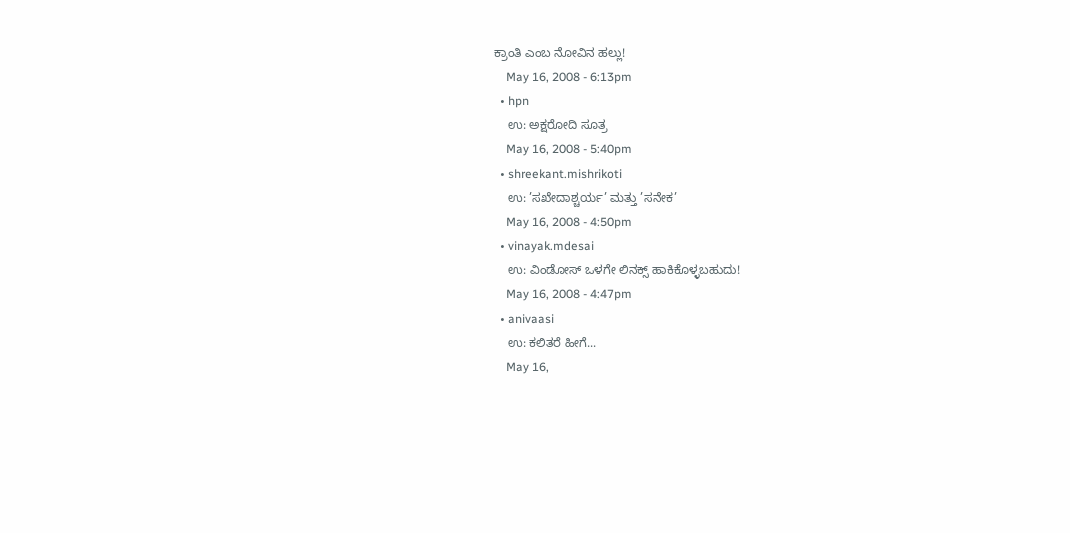ಕ್ರಾಂತಿ ಎಂಬ ನೋವಿನ ಹಲ್ಲು!
    May 16, 2008 - 6:13pm
  • hpn
    ಉ: ಅಕ್ಷರೋದಿ ಸೂತ್ರ
    May 16, 2008 - 5:40pm
  • shreekant.mishrikoti
    ಉ: ’ಸಖೇದಾಶ್ಚರ್ಯ’ ಮತ್ತು ’ಸನೇಕ’
    May 16, 2008 - 4:50pm
  • vinayak.mdesai
    ಉ: ವಿಂಡೋಸ್ ಒಳಗೇ ಲಿನಕ್ಸ್ ಹಾಕಿಕೊಳ್ಳಬಹುದು!
    May 16, 2008 - 4:47pm
  • anivaasi
    ಉ: ಕಲಿತರೆ ಹೀಗೆ...
    May 16,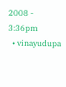2008 - 3:36pm
  • vinayudupa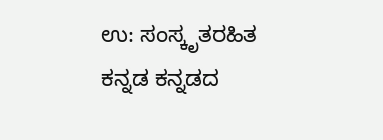ಉ: ಸಂಸ್ಕೃತರಹಿತ ಕನ್ನಡ ಕನ್ನಡದ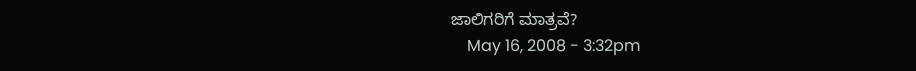ಜಾಲಿಗರಿಗೆ ಮಾತ್ರವೆ?
    May 16, 2008 - 3:32pm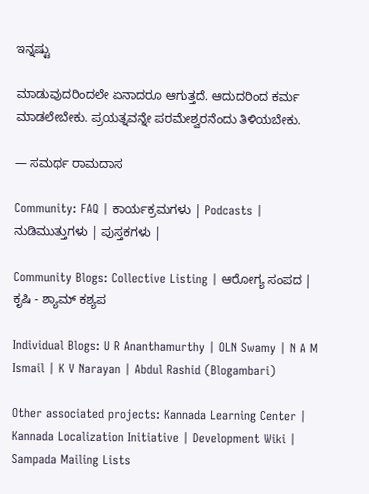ಇನ್ನಷ್ಟು

ಮಾಡುವುದರಿಂದಲೇ ಏನಾದರೂ ಆಗುತ್ತದೆ. ಆದುದರಿಂದ ಕರ್ಮ ಮಾಡಲೇಬೇಕು. ಪ್ರಯತ್ನವನ್ನೇ ಪರಮೇಶ್ವರನೆಂದು ತಿಳಿಯಬೇಕು.

— ಸಮರ್ಥ ರಾಮದಾಸ

Community: FAQ | ಕಾರ್ಯಕ್ರಮಗಳು | Podcasts | ನುಡಿಮುತ್ತುಗಳು | ಪುಸ್ತಕಗಳು |

Community Blogs: Collective Listing | ಆರೋಗ್ಯ ಸಂಪದ | ಕೃಷಿ - ಶ್ಯಾಮ್ ಕಶ್ಯಪ

Individual Blogs: U R Ananthamurthy | OLN Swamy | N A M Ismail | K V Narayan | Abdul Rashid (Blogambari)

Other associated projects: Kannada Learning Center | Kannada Localization Initiative | Development Wiki | Sampada Mailing Lists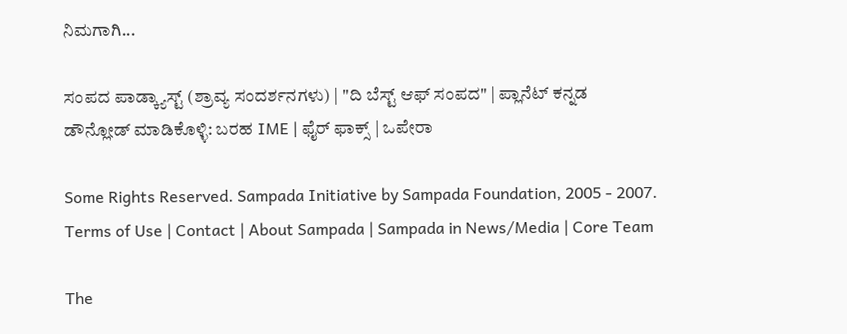ನಿಮಗಾಗಿ...

ಸಂಪದ ಪಾಡ್ಕ್ಯಾಸ್ಟ್ (ಶ್ರಾವ್ಯ ಸಂದರ್ಶನಗಳು) | "ದಿ ಬೆಸ್ಟ್ ಆಫ್ ಸಂಪದ" | ಪ್ಲಾನೆಟ್ ಕನ್ನಡ
ಡೌನ್ಲೋಡ್ ಮಾಡಿಕೊಳ್ಳಿ: ಬರಹ IME | ಫೈರ್ ಫಾಕ್ಸ್ | ಒಪೇರಾ

Some Rights Reserved. Sampada Initiative by Sampada Foundation, 2005 - 2007.
Terms of Use | Contact | About Sampada | Sampada in News/Media | Core Team

The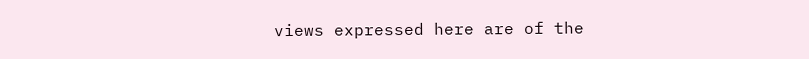views expressed here are of the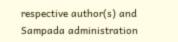respective author(s) and Sampada administration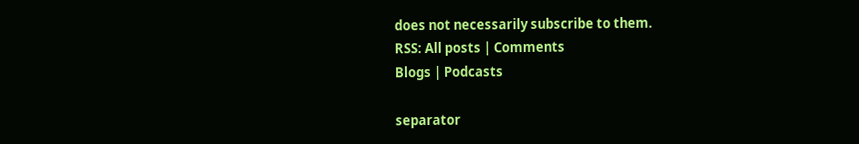does not necessarily subscribe to them.
RSS: All posts | Comments
Blogs | Podcasts

separator